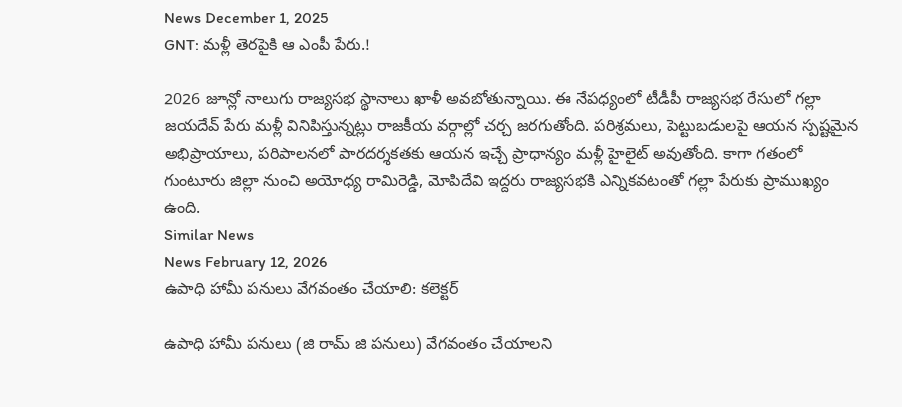News December 1, 2025
GNT: మళ్లీ తెరపైకి ఆ ఎంపీ పేరు.!

2026 జూన్లో నాలుగు రాజ్యసభ స్థానాలు ఖాళీ అవబోతున్నాయి. ఈ నేపధ్యంలో టీడీపీ రాజ్యసభ రేసులో గల్లా జయదేవ్ పేరు మళ్లీ వినిపిస్తున్నట్లు రాజకీయ వర్గాల్లో చర్చ జరగుతోంది. పరిశ్రమలు, పెట్టుబడులపై ఆయన స్పష్టమైన అభిప్రాయాలు, పరిపాలనలో పారదర్శకతకు ఆయన ఇచ్చే ప్రాధాన్యం మళ్లీ హైలైట్ అవుతోంది. కాగా గతంలో గుంటూరు జిల్లా నుంచి అయోధ్య రామిరెడ్డి, మోపిదేవి ఇద్దరు రాజ్యసభకి ఎన్నికవటంతో గల్లా పేరుకు ప్రాముఖ్యం ఉంది.
Similar News
News February 12, 2026
ఉపాధి హామీ పనులు వేగవంతం చేయాలి: కలెక్టర్

ఉపాధి హామీ పనులు (జి రామ్ జి పనులు) వేగవంతం చేయాలని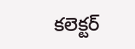కలెక్టర్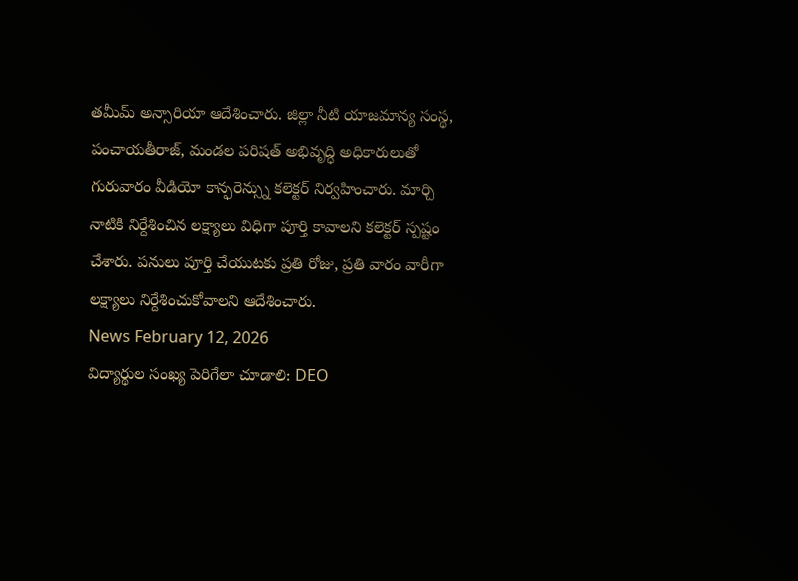తమీమ్ అన్సారియా ఆదేశించారు. జిల్లా నీటి యాజమాన్య సంస్థ, పంచాయతీరాజ్, మండల పరిషత్ అభివృద్ధి అధికారులుతో గురువారం వీడియో కాన్ఫరెన్స్ను కలెక్టర్ నిర్వహించారు. మార్చి నాటికి నిర్దేశించిన లక్ష్యాలు విధిగా పూర్తి కావాలని కలెక్టర్ స్పష్టం చేశారు. పనులు పూర్తి చేయుటకు ప్రతి రోజు, ప్రతి వారం వారీగా లక్ష్యాలు నిర్దేశించుకోవాలని ఆదేశించారు.
News February 12, 2026
విద్యార్థుల సంఖ్య పెరిగేలా చూడాలి: DEO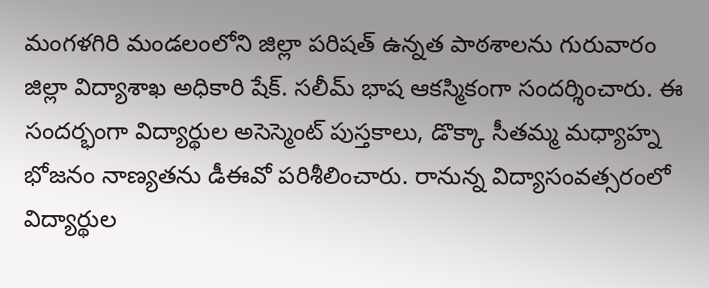మంగళగిరి మండలంలోని జిల్లా పరిషత్ ఉన్నత పాఠశాలను గురువారం జిల్లా విద్యాశాఖ అధికారి షేక్. సలీమ్ భాష ఆకస్మికంగా సందర్శించారు. ఈ సందర్భంగా విద్యార్థుల అసెస్మెంట్ పుస్తకాలు, డొక్కా సీతమ్మ మధ్యాహ్న భోజనం నాణ్యతను డీఈవో పరిశీలించారు. రానున్న విద్యాసంవత్సరంలో విద్యార్థుల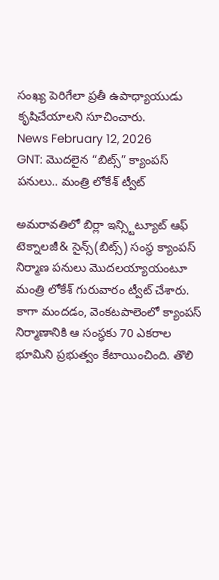సంఖ్య పెరిగేలా ప్రతీ ఉపాధ్యాయుడు కృషిచేయాలని సూచించారు.
News February 12, 2026
GNT: మొదలైన “బిట్స్” క్యాంపస్ పనులు.. మంత్రి లోకేశ్ ట్వీట్

అమరావతిలో బిర్లా ఇన్స్టిట్యూట్ ఆఫ్ టెక్నాలజీ& సైన్స్(బిట్స్) సంస్థ క్యాంపస్ నిర్మాణ పనులు మొదలయ్యాయంటూ మంత్రి లోకేశ్ గురువారం ట్వీట్ చేశారు. కాగా మందడం, వెంకటపాలెంలో క్యాంపస్ నిర్మాణానికి ఆ సంస్థకు 70 ఎకరాల భూమిని ప్రభుత్వం కేటాయించింది. తొలి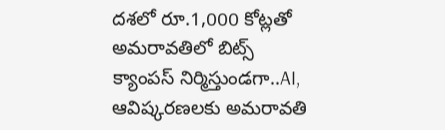దశలో రూ.1,000 కోట్లతో అమరావతిలో బిట్స్ క్యాంపస్ నిర్మిస్తుండగా..AI, ఆవిష్కరణలకు అమరావతి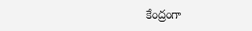కేంద్రంగా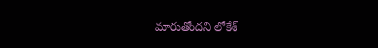మారుతోందని లోకేశ్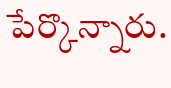పేర్కొన్నారు.